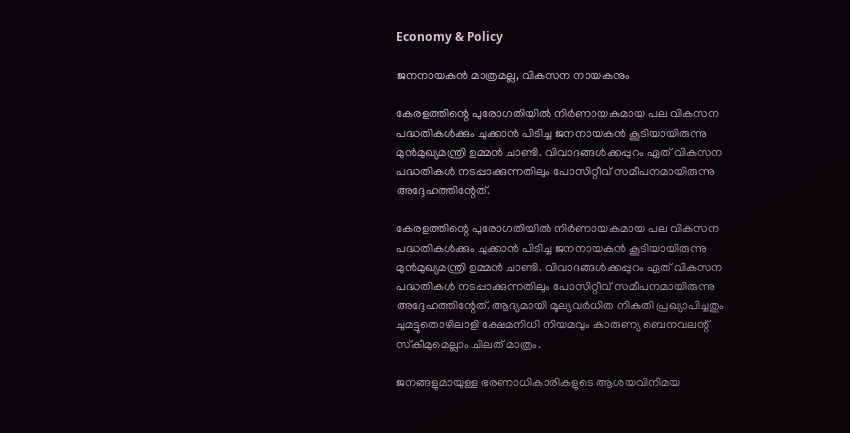Economy & Policy

ജനനായകന്‍ മാത്രമല്ല, വികസന നായകനും

കേരളത്തിന്റെ പുരോഗതിയില്‍ നിര്‍ണായകമായ പല വികസന പദ്ധതികള്‍ക്കും ചുക്കാന്‍ പിടിച്ച ജനനായകന്‍ കൂടിയായിരുന്നു മുന്‍മുഖ്യമന്ത്രി ഉമ്മന്‍ ചാണ്ടി. വിവാദങ്ങള്‍ക്കപ്പുറം ഏത് വികസന പദ്ധതികള്‍ നടപ്പാക്കുന്നതിലും പോസിറ്റീവ് സമീപനമായിരുന്നു അദ്ദേഹത്തിന്റേത്.

കേരളത്തിന്റെ പുരോഗതിയില്‍ നിര്‍ണായകമായ പല വികസന പദ്ധതികള്‍ക്കും ചുക്കാന്‍ പിടിച്ച ജനനായകന്‍ കൂടിയായിരുന്നു മുന്‍മുഖ്യമന്ത്രി ഉമ്മന്‍ ചാണ്ടി. വിവാദങ്ങള്‍ക്കപ്പുറം ഏത് വികസന പദ്ധതികള്‍ നടപ്പാക്കുന്നതിലും പോസിറ്റീവ് സമീപനമായിരുന്നു അദ്ദേഹത്തിന്റേത്. ആദ്യമായി മൂല്യവര്‍ധിത നികുതി പ്രഖ്യാപിച്ചതും ചുമട്ടുതൊഴിലാളി ക്ഷേമനിധി നിയമവും കാരുണ്യ ബെനവലന്റ് സ്‌കീമുമെല്ലാം ചിലത് മാത്രം.

ജനങ്ങളുമായുള്ള ഭരണാധികാരികളുടെ ആശയവിനിമയ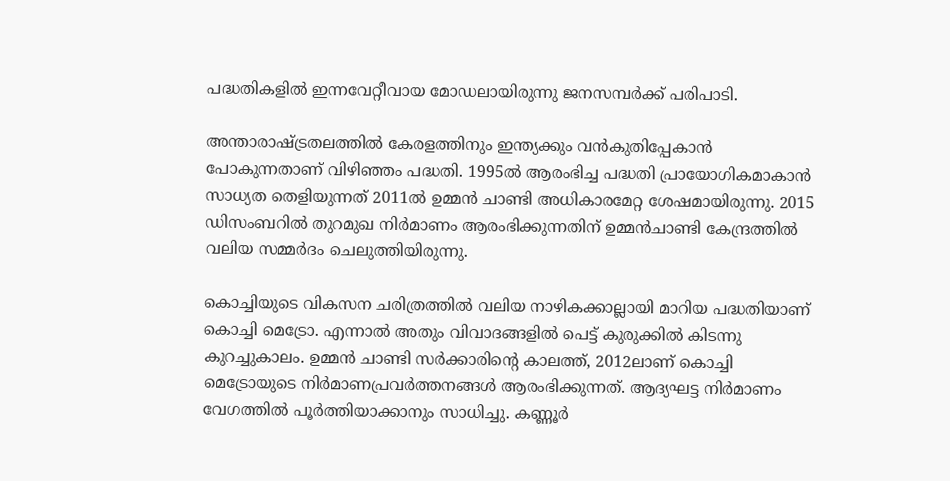പദ്ധതികളില്‍ ഇന്നവേറ്റീവായ മോഡലായിരുന്നു ജനസമ്പര്‍ക്ക് പരിപാടി.

അന്താരാഷ്ട്രതലത്തില്‍ കേരളത്തിനും ഇന്ത്യക്കും വന്‍കുതിപ്പേകാന്‍ പോകുന്നതാണ് വിഴിഞ്ഞം പദ്ധതി. 1995ല്‍ ആരംഭിച്ച പദ്ധതി പ്രായോഗികമാകാന്‍ സാധ്യത തെളിയുന്നത് 2011ല്‍ ഉമ്മന്‍ ചാണ്ടി അധികാരമേറ്റ ശേഷമായിരുന്നു. 2015 ഡിസംബറില്‍ തുറമുഖ നിര്‍മാണം ആരംഭിക്കുന്നതിന് ഉമ്മന്‍ചാണ്ടി കേന്ദ്രത്തില്‍ വലിയ സമ്മര്‍ദം ചെലുത്തിയിരുന്നു.

കൊച്ചിയുടെ വികസന ചരിത്രത്തില്‍ വലിയ നാഴികക്കാല്ലായി മാറിയ പദ്ധതിയാണ് കൊച്ചി മെട്രോ. എന്നാല്‍ അതും വിവാദങ്ങളില്‍ പെട്ട് കുരുക്കില്‍ കിടന്നു കുറച്ചുകാലം. ഉമ്മന്‍ ചാണ്ടി സര്‍ക്കാരിന്റെ കാലത്ത്, 2012ലാണ് കൊച്ചി മെട്രോയുടെ നിര്‍മാണപ്രവര്‍ത്തനങ്ങള്‍ ആരംഭിക്കുന്നത്. ആദ്യഘട്ട നിര്‍മാണം വേഗത്തില്‍ പൂര്‍ത്തിയാക്കാനും സാധിച്ചു. കണ്ണൂര്‍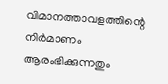വിമാനത്താവളത്തിന്റെ നിര്‍മാണം ആരംഭിക്കുന്നതും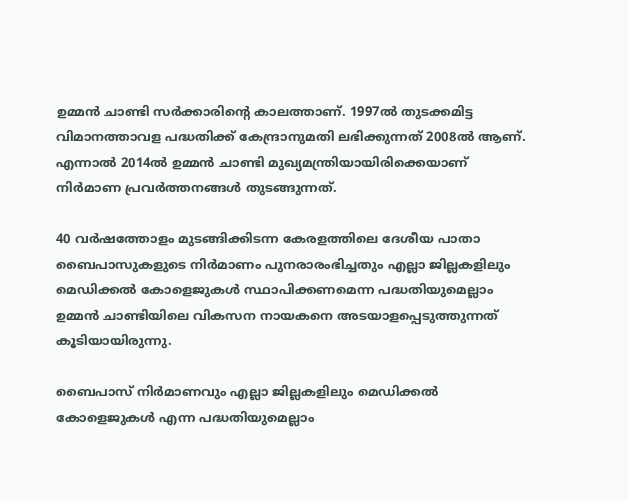ഉമ്മന്‍ ചാണ്ടി സര്‍ക്കാരിന്റെ കാലത്താണ്. 1997ല്‍ തുടക്കമിട്ട വിമാനത്താവള പദ്ധതിക്ക് കേന്ദ്രാനുമതി ലഭിക്കുന്നത് 2008ല്‍ ആണ്. എന്നാല്‍ 2014ല്‍ ഉമ്മന്‍ ചാണ്ടി മുഖ്യമന്ത്രിയായിരിക്കെയാണ് നിര്‍മാണ പ്രവര്‍ത്തനങ്ങള്‍ തുടങ്ങുന്നത്.

40 വര്‍ഷത്തോളം മുടങ്ങിക്കിടന്ന കേരളത്തിലെ ദേശീയ പാതാ ബൈപാസുകളുടെ നിര്‍മാണം പുനരാരംഭിച്ചതും എല്ലാ ജില്ലകളിലും മെഡിക്കല്‍ കോളെജുകള്‍ സ്ഥാപിക്കണമെന്ന പദ്ധതിയുമെല്ലാം ഉമ്മന്‍ ചാണ്ടിയിലെ വികസന നായകനെ അടയാളപ്പെടുത്തുന്നത് കൂടിയായിരുന്നു.

ബൈപാസ് നിര്‍മാണവും എല്ലാ ജില്ലകളിലും മെഡിക്കല്‍ കോളെജുകള്‍ എന്ന പദ്ധതിയുമെല്ലാം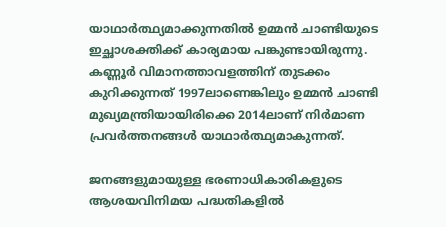യാഥാര്‍ത്ഥ്യമാക്കുന്നതില്‍ ഉമ്മന്‍ ചാണ്ടിയുടെ ഇച്ഛാശക്തിക്ക് കാര്യമായ പങ്കുണ്ടായിരുന്നു. കണ്ണൂര്‍ വിമാനത്താവളത്തിന് തുടക്കം കുറിക്കുന്നത് 1997ലാണെങ്കിലും ഉമ്മന്‍ ചാണ്ടി മുഖ്യമന്ത്രിയായിരിക്കെ 2014ലാണ് നിര്‍മാണ പ്രവര്‍ത്തനങ്ങള്‍ യാഥാര്‍ത്ഥ്യമാകുന്നത്.

ജനങ്ങളുമായുള്ള ഭരണാധികാരികളുടെ ആശയവിനിമയ പദ്ധതികളില്‍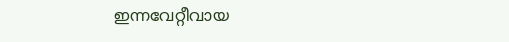ഇന്നവേറ്റീവായ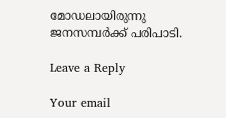മോഡലായിരുന്നു ജനസമ്പര്‍ക്ക് പരിപാടി.

Leave a Reply

Your email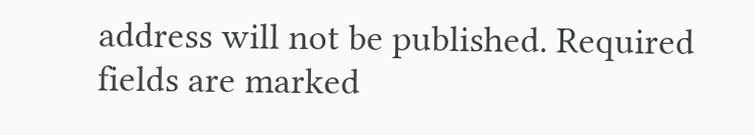address will not be published. Required fields are marked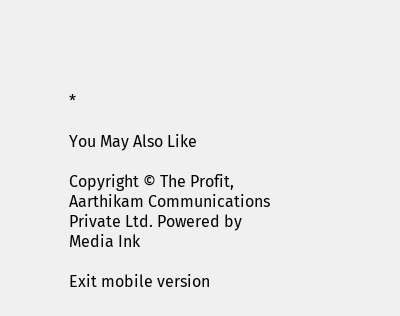*

You May Also Like

Copyright © The Profit, Aarthikam Communications Private Ltd. Powered by Media Ink

Exit mobile version